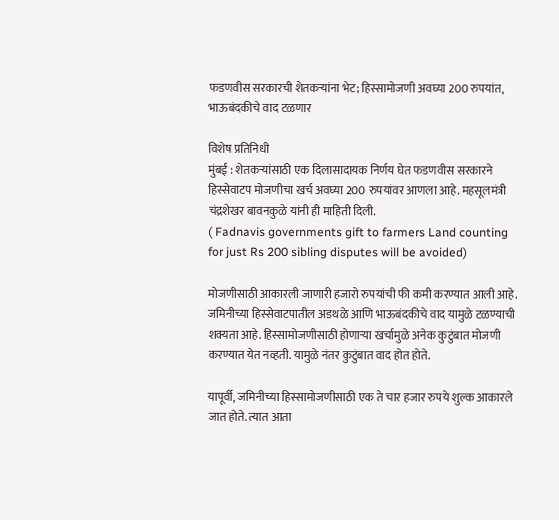फडणवीस सरकारची शेतकऱ्यांना भेट; हिस्सामोजणी अवघ्या 200 रुपयांत, भाऊबंदकीचे वाद टळणार

विशेष प्रतिनिधी
मुंबई : शेतकऱ्यांसाठी एक दिलासादायक निर्णय घेत फडणवीस सरकारने हिस्सेवाटप मोजणीचा खर्च अवघ्या 200 रुपयांवर आणला आहे. महसूलमंत्री चंद्रशेखर बावनकुळे यांनी ही माहिती दिली.
( Fadnavis governments gift to farmers Land counting for just Rs 200 sibling disputes will be avoided)

मोजणीसाठी आकारली जाणारी हजारो रुपयांची फी कमी करण्यात आली आहे. जमिनीच्या हिस्सेवाटपातील अडथळे आणि भाऊबंदकीचे वाद यामुळे टळण्याची शक्यता आहे. हिस्सामोजणीसाठी होणाऱ्या खर्चामुळे अनेक कुटुंबात मोजणी करण्यात येत नव्हती. यामुळे नंतर कुटुंबात वाद होत होते.

यापूर्वी, जमिनीच्या हिस्सामोजणीसाठी एक ते चार हजार रुपये शुल्क आकारले जात होते. त्यात आता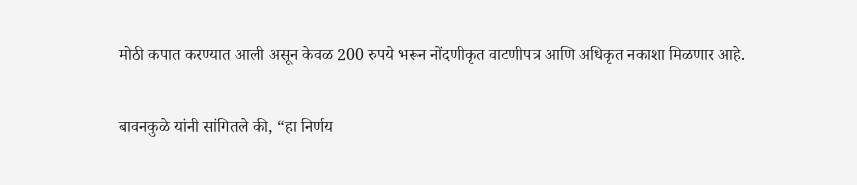मोठी कपात करण्यात आली असून केवळ 200 रुपये भरून नोंदणीकृत वाटणीपत्र आणि अधिकृत नकाशा मिळणार आहे.

बावनकुळे यांनी सांगितले की, “हा निर्णय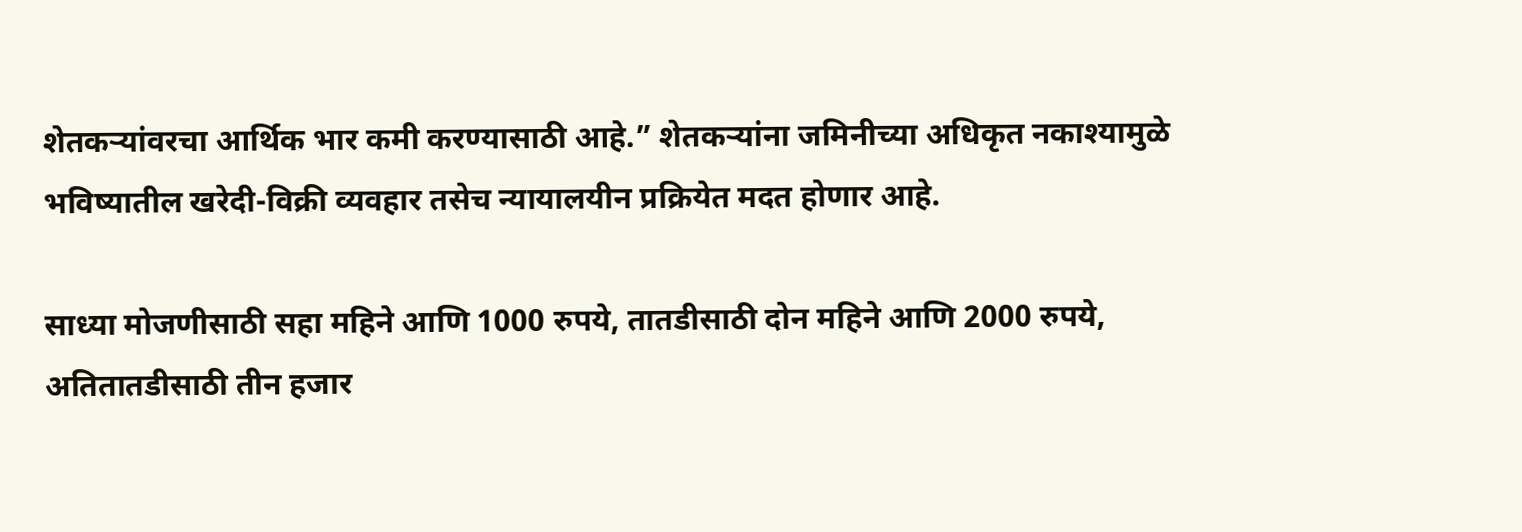शेतकऱ्यांवरचा आर्थिक भार कमी करण्यासाठी आहे.” शेतकऱ्यांना जमिनीच्या अधिकृत नकाश्यामुळे भविष्यातील खरेदी-विक्री व्यवहार तसेच न्यायालयीन प्रक्रियेत मदत होणार आहे.

साध्या मोजणीसाठी सहा महिने आणि 1000 रुपये, तातडीसाठी दोन महिने आणि 2000 रुपये, अतितातडीसाठी तीन हजार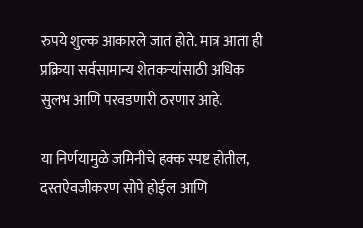रुपये शुल्क आकारले जात होते. मात्र आता ही प्रक्रिया सर्वसामान्य शेतकऱ्यांसाठी अधिक सुलभ आणि परवडणारी ठरणार आहे.

या निर्णयामुळे जमिनीचे हक्क स्पष्ट होतील, दस्तऐवजीकरण सोपे होईल आणि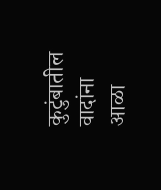कुटुंबातील वादांना आळा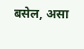बसेल, असा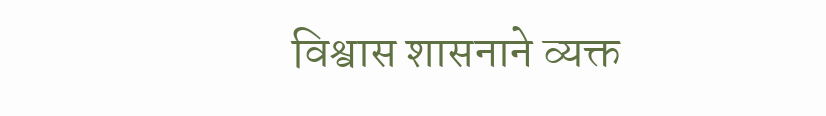विश्वास शासनाने व्यक्त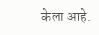केला आहे.